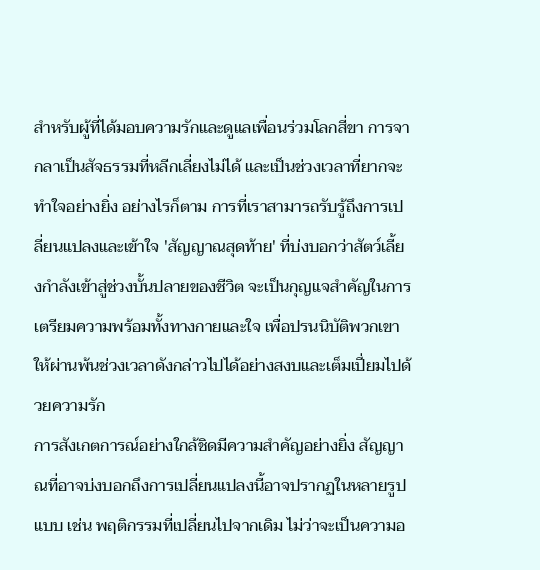สำหรับผู้ที่ได้มอบความรักและดูแลเพื่อนร่วมโลกสี่ขา การจากลาเป็นสัจธรรมที่หลีกเลี่ยงไม่ได้ และเป็นช่วงเวลาที่ยากจะทำใจอย่างยิ่ง อย่างไรก็ตาม การที่เราสามารถรับรู้ถึงการเปลี่ยนแปลงและเข้าใจ 'สัญญาณสุดท้าย' ที่บ่งบอกว่าสัตว์เลี้ยงกำลังเข้าสู่ช่วงบั้นปลายของชีวิต จะเป็นกุญแจสำคัญในการเตรียมความพร้อมทั้งทางกายและใจ เพื่อปรนนิบัติพวกเขาให้ผ่านพ้นช่วงเวลาดังกล่าวไปได้อย่างสงบและเต็มเปี่ยมไปด้วยความรัก
การสังเกตการณ์อย่างใกล้ชิดมีความสำคัญอย่างยิ่ง สัญญาณที่อาจบ่งบอกถึงการเปลี่ยนแปลงนี้อาจปรากฏในหลายรูปแบบ เช่น พฤติกรรมที่เปลี่ยนไปจากเดิม ไม่ว่าจะเป็นความอ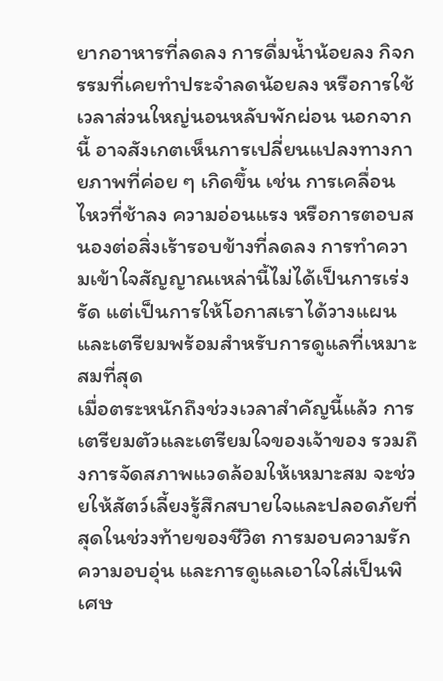ยากอาหารที่ลดลง การดื่มน้ำน้อยลง กิจกรรมที่เคยทำประจำลดน้อยลง หรือการใช้เวลาส่วนใหญ่นอนหลับพักผ่อน นอกจากนี้ อาจสังเกตเห็นการเปลี่ยนแปลงทางกายภาพที่ค่อย ๆ เกิดขึ้น เช่น การเคลื่อนไหวที่ช้าลง ความอ่อนแรง หรือการตอบสนองต่อสิ่งเร้ารอบข้างที่ลดลง การทำความเข้าใจสัญญาณเหล่านี้ไม่ได้เป็นการเร่งรัด แต่เป็นการให้โอกาสเราได้วางแผนและเตรียมพร้อมสำหรับการดูแลที่เหมาะสมที่สุด
เมื่อตระหนักถึงช่วงเวลาสำคัญนี้แล้ว การเตรียมตัวและเตรียมใจของเจ้าของ รวมถึงการจัดสภาพแวดล้อมให้เหมาะสม จะช่วยให้สัตว์เลี้ยงรู้สึกสบายใจและปลอดภัยที่สุดในช่วงท้ายของชีวิต การมอบความรัก ความอบอุ่น และการดูแลเอาใจใส่เป็นพิเศษ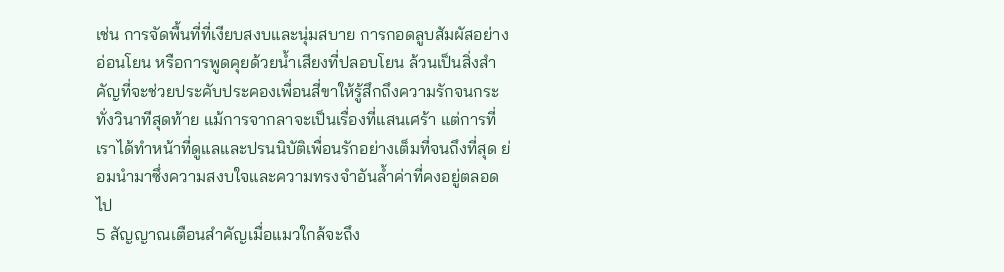เช่น การจัดพื้นที่ที่เงียบสงบและนุ่มสบาย การกอดลูบสัมผัสอย่างอ่อนโยน หรือการพูดคุยด้วยน้ำเสียงที่ปลอบโยน ล้วนเป็นสิ่งสำคัญที่จะช่วยประคับประคองเพื่อนสี่ขาให้รู้สึกถึงความรักจนกระทั่งวินาทีสุดท้าย แม้การจากลาจะเป็นเรื่องที่แสนเศร้า แต่การที่เราได้ทำหน้าที่ดูแลและปรนนิบัติเพื่อนรักอย่างเต็มที่จนถึงที่สุด ย่อมนำมาซึ่งความสงบใจและความทรงจำอันล้ำค่าที่คงอยู่ตลอดไป
5 สัญญาณเตือนสำคัญเมื่อแมวใกล้จะถึง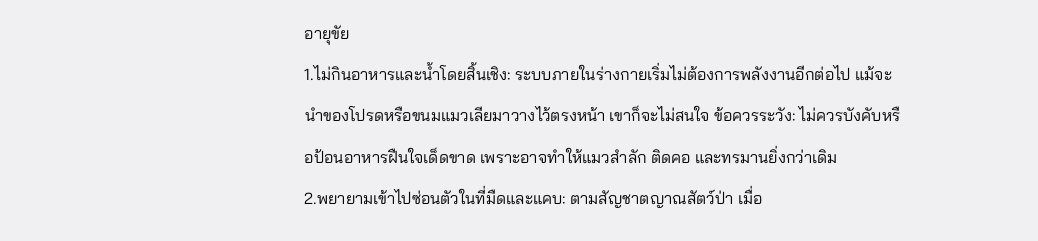อายุขัย
1.ไม่กินอาหารและน้ำโดยสิ้นเชิง: ระบบภายในร่างกายเริ่มไม่ต้องการพลังงานอีกต่อไป แม้จะนำของโปรดหรือขนมแมวเลียมาวางไว้ตรงหน้า เขาก็จะไม่สนใจ ข้อควรระวัง: ไม่ควรบังคับหรือป้อนอาหารฝืนใจเด็ดขาด เพราะอาจทำให้แมวสำลัก ติดคอ และทรมานยิ่งกว่าเดิม
2.พยายามเข้าไปซ่อนตัวในที่มืดและแคบ: ตามสัญชาตญาณสัตว์ป่า เมื่อ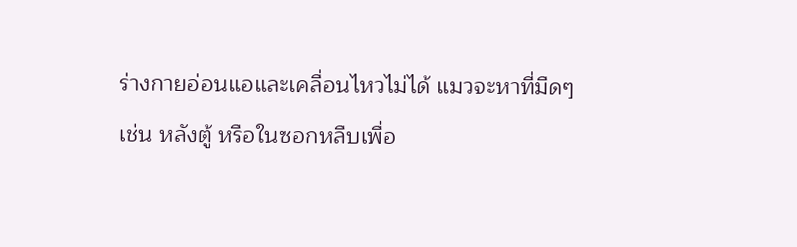ร่างกายอ่อนแอและเคลื่อนไหวไม่ได้ แมวจะหาที่มืดๆ เช่น หลังตู้ หรือในซอกหลืบเพื่อ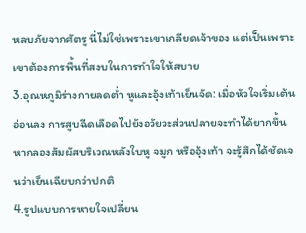หลบภัยจากศัตรู นี่ไม่ใช่เพราะเขาเกลียดเจ้าของ แต่เป็นเพราะเขาต้องการพื้นที่สงบในการทำใจให้สบาย
3.อุณหภูมิร่างกายลดต่ำ หูและอุ้งเท้าเย็นจัด: เมื่อหัวใจเริ่มเต้นอ่อนลง การสูบฉีดเลือดไปยังอวัยวะส่วนปลายจะทำได้ยากขึ้น หากลองสัมผัสบริเวณหลังใบหู จมูก หรืออุ้งเท้า จะรู้สึกได้ชัดเจนว่าเย็นเฉียบกว่าปกติ
4.รูปแบบการหายใจเปลี่ยน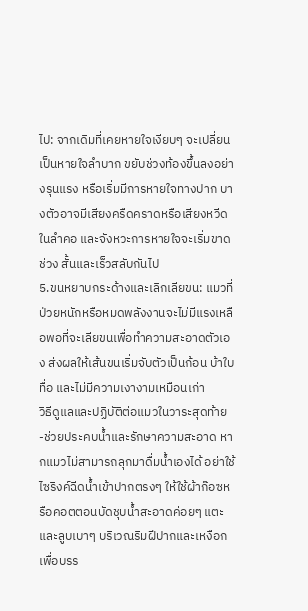ไป: จากเดิมที่เคยหายใจเงียบๆ จะเปลี่ยนเป็นหายใจลำบาก ขยับช่วงท้องขึ้นลงอย่างรุนแรง หรือเริ่มมีการหายใจทางปาก บางตัวอาจมีเสียงครืดคราดหรือเสียงหวีดในลำคอ และจังหวะการหายใจจะเริ่มขาดช่วง สั้นและเร็วสลับกันไป
5.ขนหยาบกระด้างและเลิกเลียขน: แมวที่ป่วยหนักหรือหมดพลังงานจะไม่มีแรงเหลือพอที่จะเลียขนเพื่อทำความสะอาดตัวเอง ส่งผลให้เส้นขนเริ่มจับตัวเป็นก้อน บ้าใบ ทื่อ และไม่มีความเงางามเหมือนเก่า
วิธีดูแลและปฏิบัติต่อแมวในวาระสุดท้าย
-ช่วยประคบน้ำและรักษาความสะอาด หากแมวไม่สามารถลุกมาดื่มน้ำเองได้ อย่าใช้ไซริงค์ฉีดน้ำเข้าปากตรงๆ ให้ใช้ผ้าก๊อซหรือคอตตอนบัดชุบน้ำสะอาดค่อยๆ แตะและลูบเบาๆ บริเวณริมฝีปากและเหงือก เพื่อบรร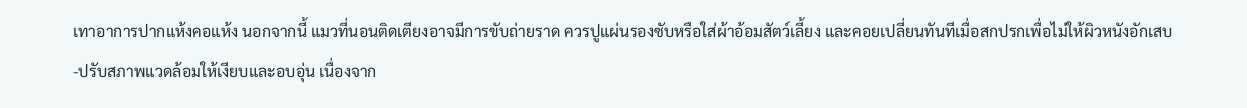เทาอาการปากแห้งคอแห้ง นอกจากนี้ แมวที่นอนติดเตียงอาจมีการขับถ่ายราด ควรปูแผ่นรองซับหรือใส่ผ้าอ้อมสัตว์เลี้ยง และคอยเปลี่ยนทันทีเมื่อสกปรกเพื่อไม่ให้ผิวหนังอักเสบ
-ปรับสภาพแวดล้อมให้เงียบและอบอุ่น เนื่องจาก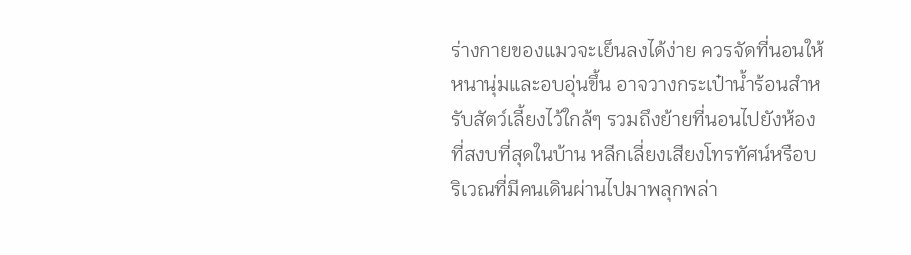ร่างกายของแมวจะเย็นลงได้ง่าย ควรจัดที่นอนให้หนานุ่มและอบอุ่นขึ้น อาจวางกระเป๋าน้ำร้อนสำหรับสัตว์เลี้ยงไว้ใกล้ๆ รวมถึงย้ายที่นอนไปยังห้องที่สงบที่สุดในบ้าน หลีกเลี่ยงเสียงโทรทัศน์หรือบริเวณที่มีคนเดินผ่านไปมาพลุกพล่า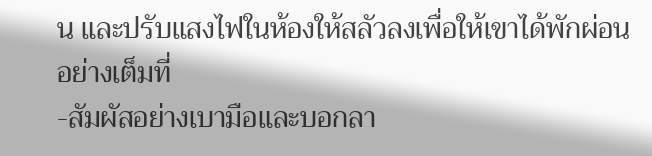น และปรับแสงไฟในห้องให้สลัวลงเพื่อให้เขาได้พักผ่อนอย่างเต็มที่
-สัมผัสอย่างเบามือและบอกลา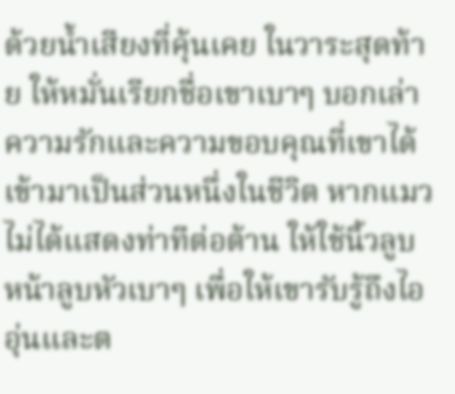ด้วยน้ำเสียงที่คุ้นเคย ในวาระสุดท้าย ให้หมั่นเรียกชื่อเขาเบาๆ บอกเล่าความรักและความขอบคุณที่เขาได้เข้ามาเป็นส่วนหนึ่งในชีวิต หากแมวไม่ได้แสดงท่าทีต่อต้าน ให้ใช้นิ้วลูบหน้าลูบหัวเบาๆ เพื่อให้เขารับรู้ถึงไออุ่นและต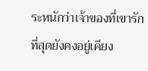ระหนักว่าเจ้าของที่เขารักที่สุดยังคงอยู่เคียง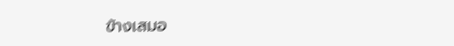ข้างเสมอ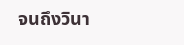จนถึงวินา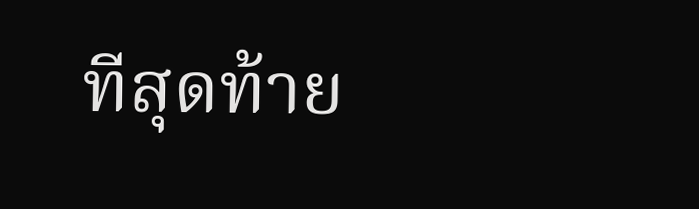ทีสุดท้าย